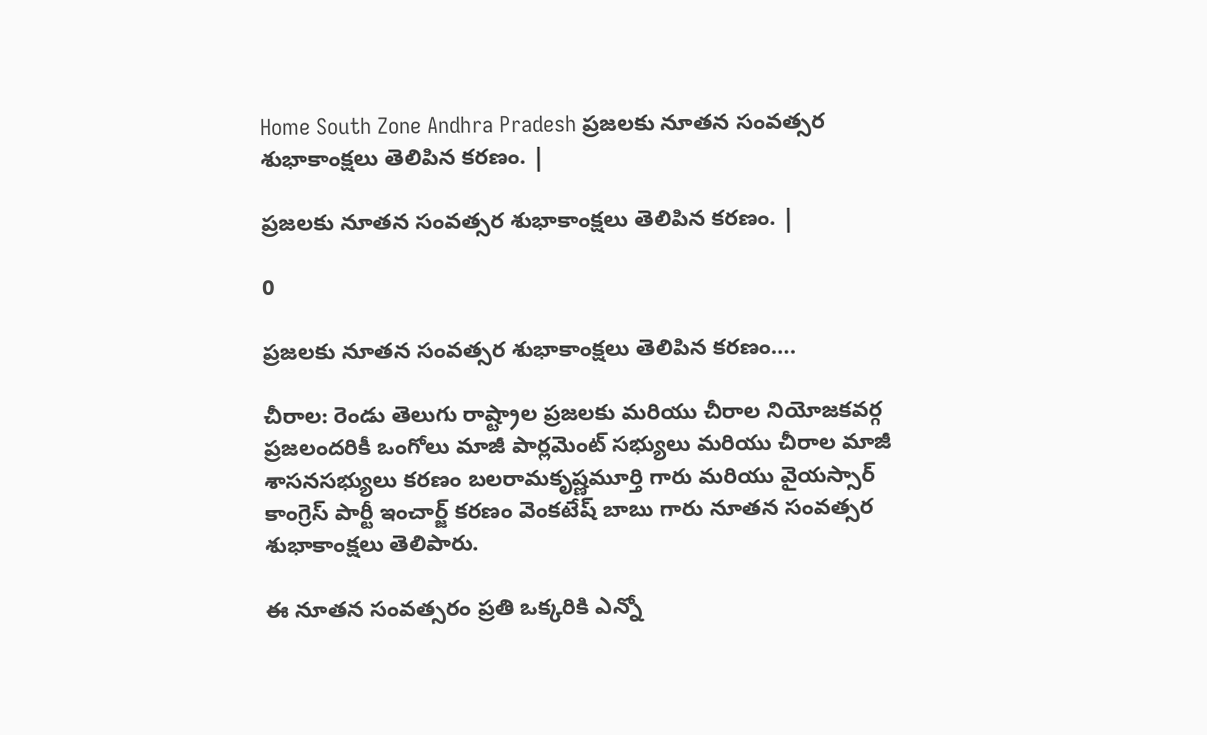Home South Zone Andhra Pradesh ప్రజలకు నూతన సంవత్సర శుభాకాంక్షలు తెలిపిన కరణం. |

ప్రజలకు నూతన సంవత్సర శుభాకాంక్షలు తెలిపిన కరణం. |

0

ప్రజలకు నూతన సంవత్సర శుభాకాంక్షలు తెలిపిన కరణం….

చీరాల: రెండు తెలుగు రాష్ట్రాల ప్రజలకు మరియు చీరాల నియోజకవర్గ ప్రజలందరికీ ఒంగోలు మాజీ పార్లమెంట్ సభ్యులు మరియు చీరాల మాజీ శాసనసభ్యులు కరణం బలరామకృష్ణమూర్తి గారు మరియు వైయస్సార్ కాంగ్రెస్ పార్టీ ఇంచార్జ్ కరణం వెంకటేష్ బాబు గారు నూతన సంవత్సర శుభాకాంక్షలు తెలిపారు.

ఈ నూతన సంవత్సరం ప్రతి ఒక్కరికి ఎన్నో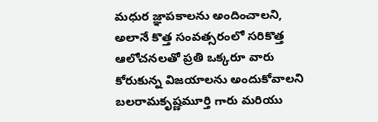మధుర జ్ఞాపకాలను అందించాలని, అలానే కొత్త సంవత్సరంలో సరికొత్త ఆలోచనలతో ప్రతి ఒక్కరూ వారు కోరుకున్న విజయాలను అందుకోవాలని బలరామకృష్ణమూర్తి గారు మరియు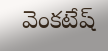వెంకటేష్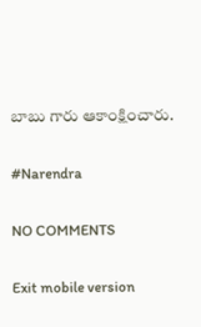బాబు గారు ఆకాంక్షించారు.

#Narendra

NO COMMENTS

Exit mobile version